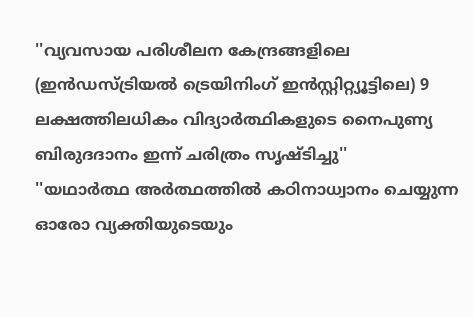''വ്യവസായ പരിശീലന കേന്ദ്രങ്ങളിലെ (ഇന്‍ഡസ്ട്രിയല്‍ ട്രെയിനിംഗ് ഇന്‍സ്റ്റിറ്റ്യൂട്ടിലെ) 9 ലക്ഷത്തിലധികം വിദ്യാര്‍ത്ഥികളുടെ നൈപുണ്യ ബിരുദദാനം ഇന്ന് ചരിത്രം സൃഷ്ടിച്ചു''
''യഥാര്‍ത്ഥ അര്‍ത്ഥത്തില്‍ കഠിനാധ്വാനം ചെയ്യുന്ന ഓരോ വ്യക്തിയുടെയും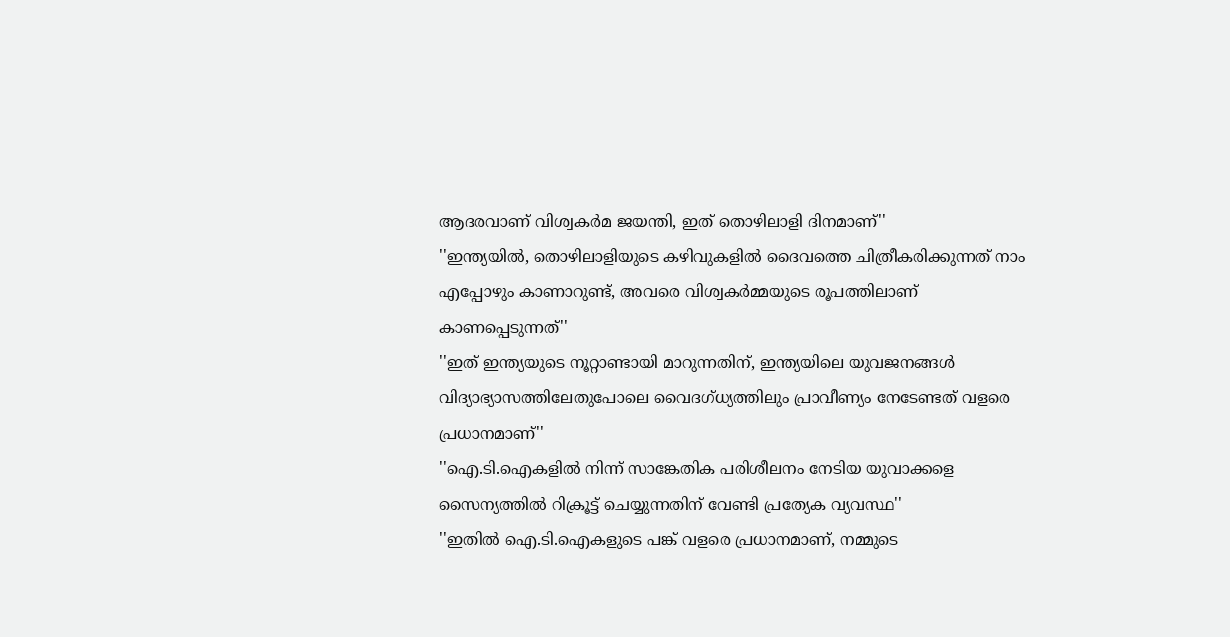ആദരവാണ് വിശ്വകര്‍മ ജയന്തി, ഇത് തൊഴിലാളി ദിനമാണ്''
''ഇന്ത്യയില്‍, തൊഴിലാളിയുടെ കഴിവുകളില്‍ ദൈവത്തെ ചിത്രീകരിക്കുന്നത് നാം എപ്പോഴും കാണാറുണ്ട്, അവരെ വിശ്വകര്‍മ്മയുടെ രൂപത്തിലാണ് കാണപ്പെടുന്നത്''
''ഇത് ഇന്ത്യയുടെ നൂറ്റാണ്ടായി മാറുന്നതിന്, ഇന്ത്യയിലെ യുവജനങ്ങള്‍ വിദ്യാഭ്യാസത്തിലേതുപോലെ വൈദഗ്ധ്യത്തിലും പ്രാവീണ്യം നേടേണ്ടത് വളരെ പ്രധാനമാണ്''
''ഐ.ടി.ഐകളില്‍ നിന്ന് സാങ്കേതിക പരിശീലനം നേടിയ യുവാക്കളെ സൈന്യത്തില്‍ റിക്രൂട്ട് ചെയ്യുന്നതിന് വേണ്ടി പ്രത്യേക വ്യവസ്ഥ''
''ഇതില്‍ ഐ.ടി.ഐകളുടെ പങ്ക് വളരെ പ്രധാനമാണ്, നമ്മുടെ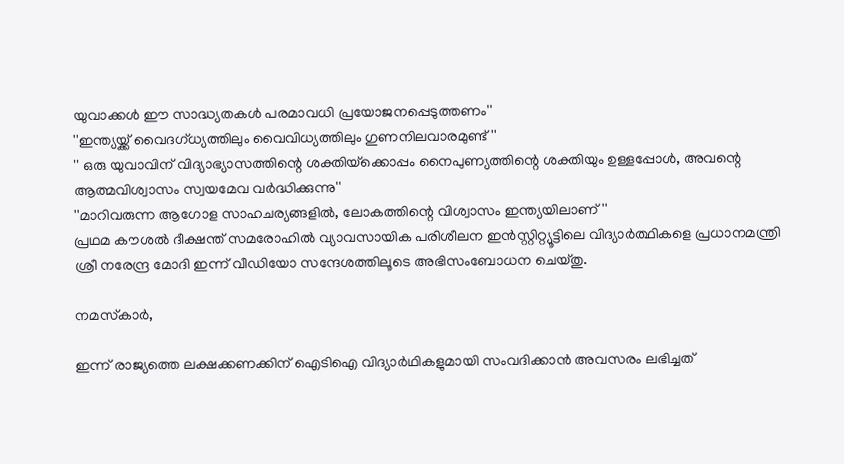യുവാക്കള്‍ ഈ സാദ്ധ്യതകള്‍ പരമാവധി പ്രയോജനപ്പെടുത്തണം''
''ഇന്ത്യയ്ക്ക് വൈദഗ്ധ്യത്തിലും വൈവിധ്യത്തിലും ഗുണനിലവാരമുണ്ട്''
'' ഒരു യുവാവിന് വിദ്യാഭ്യാസത്തിന്റെ ശക്തിയ്‌ക്കൊപ്പം നൈപുണ്യത്തിന്റെ ശക്തിയും ഉള്ളപ്പോള്‍, അവന്റെ ആത്മവിശ്വാസം സ്വയമേവ വര്‍ദ്ധിക്കുന്നു''
''മാറിവരുന്ന ആഗോള സാഹചര്യങ്ങളില്‍, ലോകത്തിന്റെ വിശ്വാസം ഇന്ത്യയിലാണ്''
പ്രഥമ കൗശല്‍ ദീക്ഷന്ത് സമരോഹില്‍ വ്യാവസായിക പരിശീലന ഇന്‍സ്റ്റിറ്റ്യൂട്ടിലെ വിദ്യാര്‍ത്ഥികളെ പ്രധാനമന്ത്രി ശ്രീ നരേന്ദ്ര മോദി ഇന്ന് വീഡിയോ സന്ദേശത്തിലൂടെ അഭിസംബോധന ചെയ്തു.

നമസ്‌കാര്‍,

ഇന്ന് രാജ്യത്തെ ലക്ഷക്കണക്കിന് ഐടിഐ വിദ്യാര്‍ഥികളുമായി സംവദിക്കാന്‍ അവസരം ലഭിച്ചത്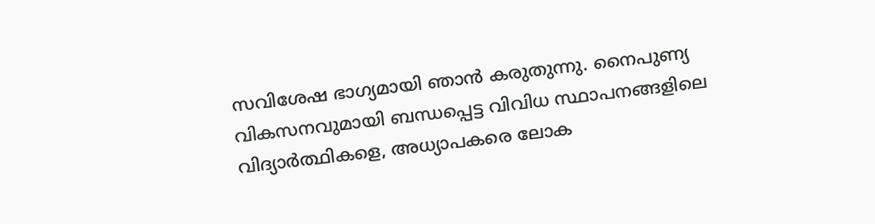സവിശേഷ ഭാഗ്യമായി ഞാന്‍ കരുതുന്നു. നൈപുണ്യ വികസനവുമായി ബന്ധപ്പെട്ട വിവിധ സ്ഥാപനങ്ങളിലെ വിദ്യാര്‍ത്ഥികളെ, അധ്യാപകരെ ലോക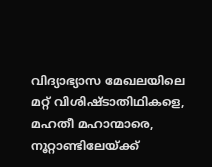വിദ്യാഭ്യാസ മേഖലയിലെ മറ്റ് വിശിഷ്ടാതിഥികളെ, മഹതീ മഹാന്മാരെ,
നൂറ്റാണ്ടിലേയ്ക്ക്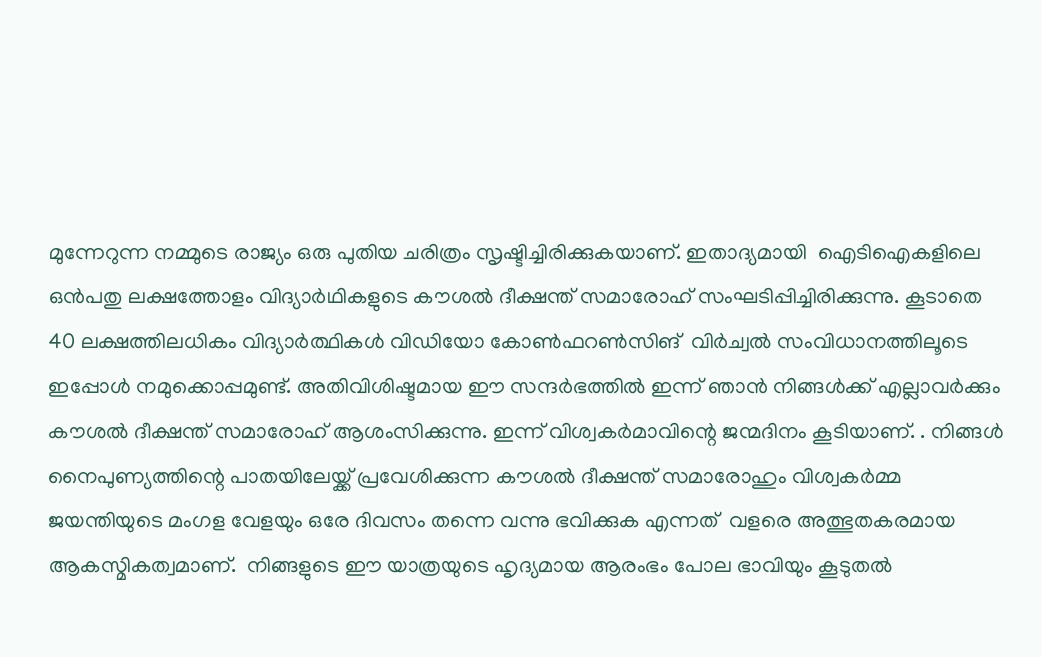മുന്നേറുന്ന നമ്മുടെ രാജ്യം ഒരു പുതിയ ചരിത്രം സൃഷ്ടിച്ചിരിക്കുകയാണ്. ഇതാദ്യമായി  ഐടിഐകളിലെ ഒന്‍പതു ലക്ഷത്തോളം വിദ്യാര്‍ഥികളുടെ കൗശല്‍ ദീക്ഷന്ത് സമാരോഹ് സംഘടിപ്പിച്ചിരിക്കുന്നു. കൂടാതെ 40 ലക്ഷത്തിലധികം വിദ്യാര്‍ത്ഥികള്‍ വിഡിയോ കോണ്‍ഫറണ്‍സിങ്  വിര്‍ച്വല്‍ സംവിധാനത്തിലൂടെ ഇപ്പോള്‍ നമുക്കൊപ്പമുണ്ട്. അതിവിശിഷ്ടമായ ഈ സന്ദര്‍ഭത്തില്‍ ഇന്ന് ഞാന്‍ നിങ്ങള്‍ക്ക് എല്ലാവര്‍ക്കും കൗശല്‍ ദീക്ഷന്ത് സമാരോഹ് ആശംസിക്കുന്നു. ഇന്ന് വിശ്വകര്‍മാവിന്റെ ജന്മദിനം കൂടിയാണ്. . നിങ്ങള്‍ നൈപുണ്യത്തിന്റെ പാതയിലേയ്ക്ക് പ്രവേശിക്കുന്ന കൗശല്‍ ദീക്ഷന്ത് സമാരോഹും വിശ്വകര്‍മ്മ ജയന്തിയുടെ മംഗള വേളയും ഒരേ ദിവസം തന്നെ വന്നു ഭവിക്കുക എന്നത്  വളരെ അത്ഭുതകരമായ ആകസ്മികത്വമാണ്.  നിങ്ങളുടെ ഈ യാത്രയുടെ ഹൃദ്യമായ ആരംഭം പോല ഭാവിയും കൂടുതല്‍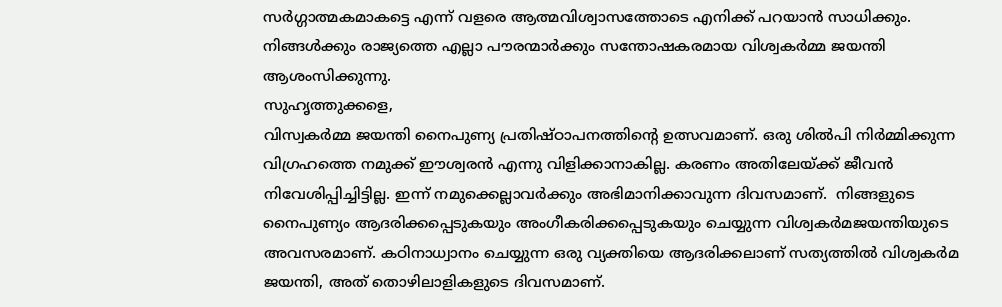സര്‍ഗ്ഗാത്മകമാകട്ടെ എന്ന് വളരെ ആത്മവിശ്വാസത്തോടെ എനിക്ക് പറയാന്‍ സാധിക്കും.   നിങ്ങള്‍ക്കും രാജ്യത്തെ എല്ലാ പൗരന്മാര്‍ക്കും സന്തോഷകരമായ വിശ്വകര്‍മ്മ ജയന്തി ആശംസിക്കുന്നു.
സുഹൃത്തുക്കളെ,
വിസ്വകര്‍മ്മ ജയന്തി നൈപുണ്യ പ്രതിഷ്ഠാപനത്തിന്റെ ഉത്സവമാണ്. ഒരു ശില്‍പി നിര്‍മ്മിക്കുന്ന വിഗ്രഹത്തെ നമുക്ക് ഈശ്വരന്‍ എന്നു വിളിക്കാനാകില്ല. കരണം അതിലേയ്ക്ക് ജീവന്‍ നിവേശിപ്പിച്ചിട്ടില്ല. ഇന്ന് നമുക്കെല്ലാവര്‍ക്കും അഭിമാനിക്കാവുന്ന ദിവസമാണ്.  നിങ്ങളുടെ നൈപുണ്യം ആദരിക്കപ്പെടുകയും അംഗീകരിക്കപ്പെടുകയും ചെയ്യുന്ന വിശ്വകര്‍മജയന്തിയുടെ അവസരമാണ്. കഠിനാധ്വാനം ചെയ്യുന്ന ഒരു വ്യക്തിയെ ആദരിക്കലാണ് സത്യത്തില്‍ വിശ്വകര്‍മ ജയന്തി, അത് തൊഴിലാളികളുടെ ദിവസമാണ്.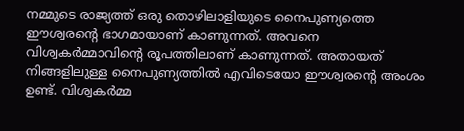നമ്മുടെ രാജ്യത്ത് ഒരു തൊഴിലാളിയുടെ നൈപുണ്യത്തെ ഈശ്വരന്റെ ഭാഗമായാണ് കാണുന്നത്. അവനെ വിശ്വകര്‍മ്മാവിന്റെ രൂപത്തിലാണ് കാണുന്നത്. അതായത് നിങ്ങളിലുള്ള നൈപുണ്യത്തില്‍ എവിടെയോ ഈശ്വരന്റെ അംശം ഉണ്ട്. വിശ്വകര്‍മ്മ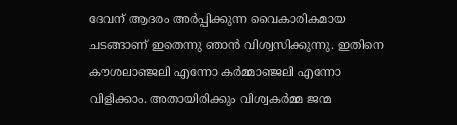ദേവന് ആദരം അര്‍പ്പിക്കുന്ന വൈകാരികമായ  ചടങ്ങാണ് ഇതെന്നു ഞാന്‍ വിശ്വസിക്കുന്നു. ഇതിനെ കൗശലാഞ്ജലി എന്നോ കര്‍മ്മാഞ്ജലി എന്നോ വിളിക്കാം. അതായിരിക്കും വിശ്വകര്‍മ്മ ജന്മ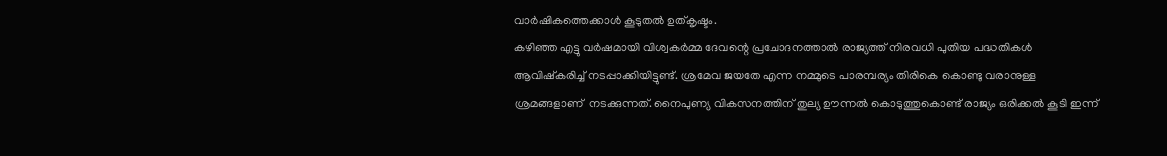വാര്‍ഷികത്തെക്കാള്‍ കൂടുതല്‍ ഉത്കൃഷ്ടം.
കഴിഞ്ഞ എട്ടു വര്‍ഷമായി വിശ്വകര്‍മ്മ ദേവന്റെ പ്രചോദനത്താല്‍ രാജ്യത്ത് നിരവധി പുതിയ പദ്ധതികള്‍ ആവിഷ്‌കരിച്ച് നടപ്പാക്കിയിട്ടുണ്ട്. ശ്രമേവ ജയതേ എന്ന നമ്മുടെ പാരമ്പര്യം തിരികെ കൊണ്ടു വരാനുള്ള ശ്രമങ്ങളാണ്  നടക്കുന്നത്. നൈപുണ്യ വികസനത്തിന് തുല്യ ഊന്നല്‍ കൊടുത്തുകൊണ്ട് രാജ്യം ഒരിക്കല്‍ കൂടി ഇന്ന്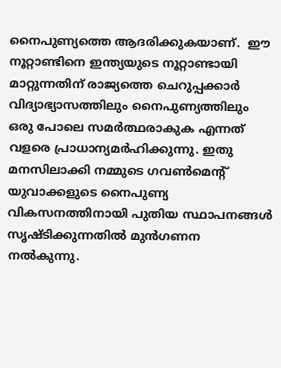നൈപുണ്യത്തെ ആദരിക്കുകയാണ്.  ഈ നൂറ്റാണ്ടിനെ ഇന്ത്യയുടെ നൂറ്റാണ്ടായി മാറ്റുന്നതിന് രാജ്യത്തെ ചെറുപ്പക്കാര്‍ വിദ്യാഭ്യാസത്തിലും നൈപുണ്യത്തിലും ഒരു പോലെ സമര്‍ത്ഥരാകുക എന്നത് വളരെ പ്രാധാന്യമര്‍ഹിക്കുന്നു. ഇതു മനസിലാക്കി നമ്മുടെ ഗവണ്‍മെന്റ്  യുവാക്കളുടെ നൈപുണ്യ വികസനത്തിനായി പുതിയ സ്ഥാപനങ്ങള്‍ സൃഷ്ടിക്കുന്നതില്‍ മുന്‍ഗണന നല്‍കുന്നു.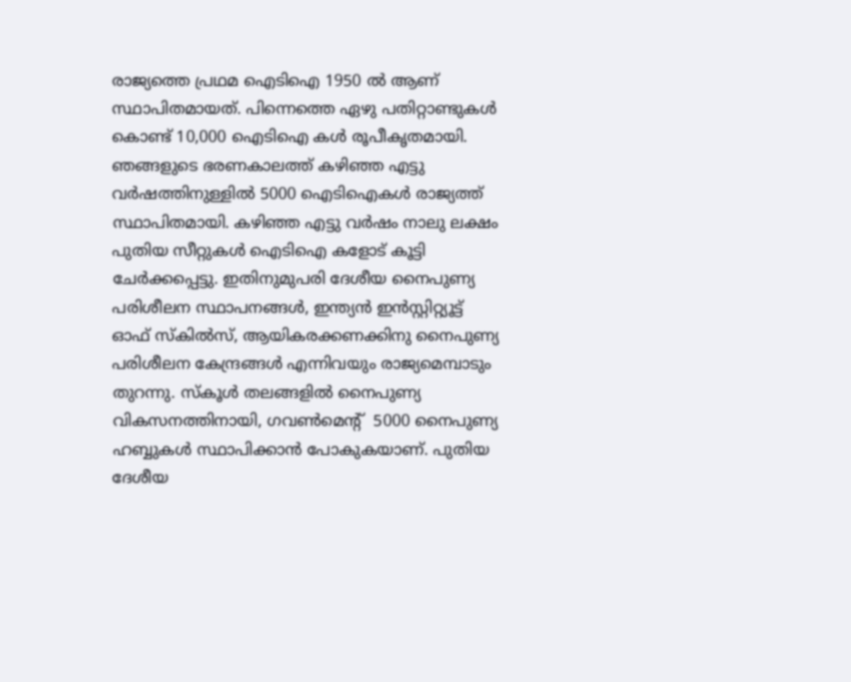രാജ്യത്തെ പ്രഥമ ഐടിഐ 1950 ല്‍ ആണ് സ്ഥാപിതമായത്. പിന്നെത്തെ ഏഴു പതിറ്റാണ്ടുകള്‍ കൊണ്ട് 10,000 ഐടിഐ കള്‍ രൂപീകൃതമായി. ഞങ്ങളുടെ ഭരണകാലത്ത് കഴിഞ്ഞ എട്ടു വര്‍ഷത്തിനുള്ളില്‍ 5000 ഐടിഐകള്‍ രാജ്യത്ത് സ്ഥാപിതമായി. കഴിഞ്ഞ എട്ടു വര്‍ഷം നാലു ലക്ഷം പുതിയ സീറ്റുകള്‍ ഐടിഐ കളോട് കൂട്ടി ചേര്‍ക്കപ്പെട്ടു. ഇതിനുമുപരി ദേശീയ നൈപുണ്യ പരിശീലന സ്ഥാപനങ്ങള്‍, ഇന്ത്യന്‍ ഇന്‍സ്റ്റിറ്റ്യൂട്ട് ഓഫ് സ്‌കില്‍സ്, ആയികരക്കണക്കിനു നൈപുണ്യ പരിശീലന കേന്ദ്രങ്ങള്‍ എന്നിവയും രാജ്യമെമ്പാടും തുറന്നു. സ്‌കൂള്‍ തലങ്ങളില്‍ നൈപുണ്യ വികസനത്തിനായി, ഗവണ്‍മെന്റ്  5000 നൈപുണ്യ ഹബ്ബുകള്‍ സ്ഥാപിക്കാന്‍ പോകുകയാണ്. പുതിയ ദേശീയ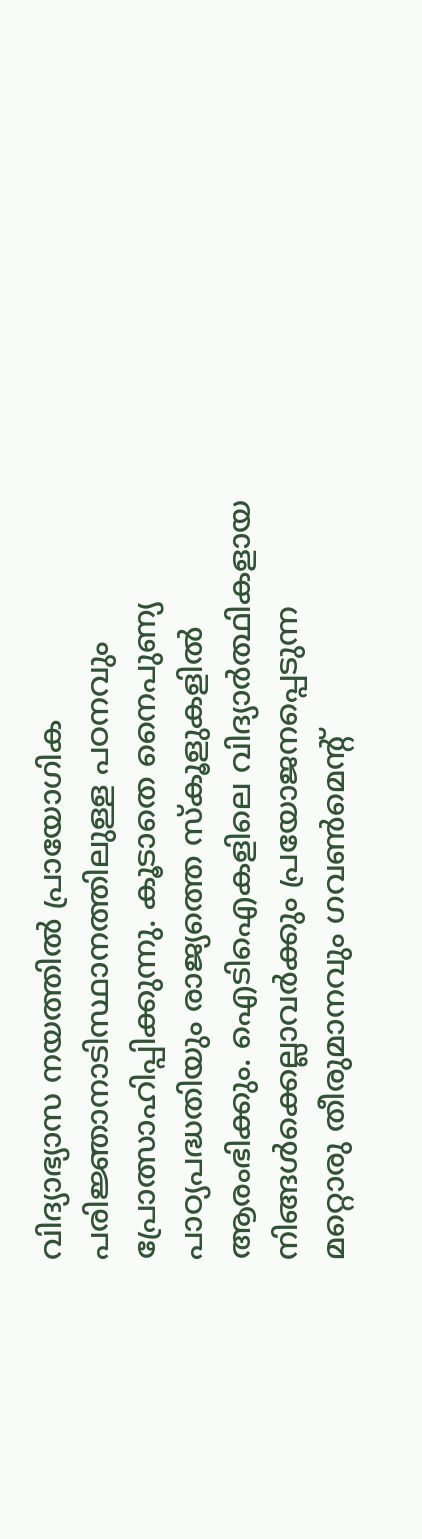വിദ്യാഭ്യാസ നയത്തില്‍ പ്രായോഗിക പരിജ്ഞാനാടിസ്ഥാനത്തിലുള്ള പഠനവും പ്രോത്സാഹിപ്പിക്കുന്നു. കൂടാതെ നൈപുണ്യ പാഠ്യപദ്ധതിയും രാജ്യത്തെ സ്കൂളുകളില്‍ ആരംഭിക്കും. ഐടിഐകളിലെ വിദ്യാര്‍ത്ഥികളായ നിങ്ങള്‍ക്കെല്ലാവര്‍ക്കും പ്രയോജനപ്പെടുന്ന  മറ്റൊരു തീരുമാനവും ഗവണ്‍മെന്റ്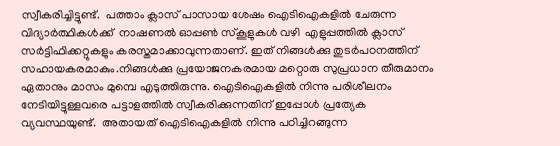സ്വീകരിച്ചിട്ടുണ്ട്.  പത്താം ക്ലാസ് പാസായ ശേഷം ഐടിഐകളില്‍ ചേരുന്ന വിദ്യാര്‍ത്ഥികള്‍ക്ക്  നാഷണല്‍ ഓപ്പണ്‍ സ്‌കൂളുകള്‍ വഴി  എളുപ്പത്തില്‍ ക്ലാസ് സര്‍ട്ടിഫിക്കറ്റുകളും കരസ്തമാക്കാവുന്നതാണ്. ഇത് നിങ്ങള്‍ക്കു തുടര്‍പഠനത്തിന് സഹായകരമാകും.നിങ്ങള്‍ക്കു പ്രയോജനകരമായ മറ്റൊരു സുപ്രധാന തീരുമാനം ഏതാനും മാസം മുമ്പെ എടുത്തിരുന്നു. ഐടിഐകളില്‍ നിന്നു പരിശീലനം നേടിയിട്ടുള്ളവരെ പട്ടാളത്തില്‍ സ്വീകരിക്കുന്നതിന് ഇപ്പോള്‍ പ്രത്യേക വ്യവസ്ഥയുണ്ട്.  അതായത് ഐടിഐകളില്‍ നിന്നു പഠിച്ചിറങ്ങുന്ന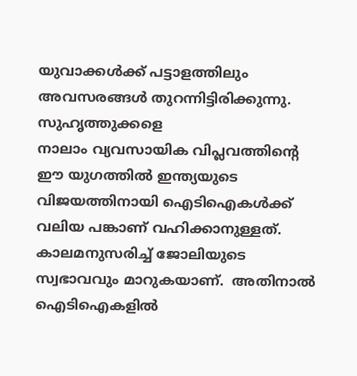യുവാക്കള്‍ക്ക് പട്ടാളത്തിലും അവസരങ്ങള്‍ തുറന്നിട്ടിരിക്കുന്നു.
സുഹൃത്തുക്കളെ
നാലാം വ്യവസായിക വിപ്ലവത്തിന്റെ ഈ യുഗത്തില്‍ ഇന്ത്യയുടെ വിജയത്തിനായി ഐടിഐകള്‍ക്ക് വലിയ പങ്കാണ് വഹിക്കാനുള്ളത്. കാലമനുസരിച്ച് ജോലിയുടെ സ്വഭാവവും മാറുകയാണ്.  അതിനാല്‍  ഐടിഐകളില്‍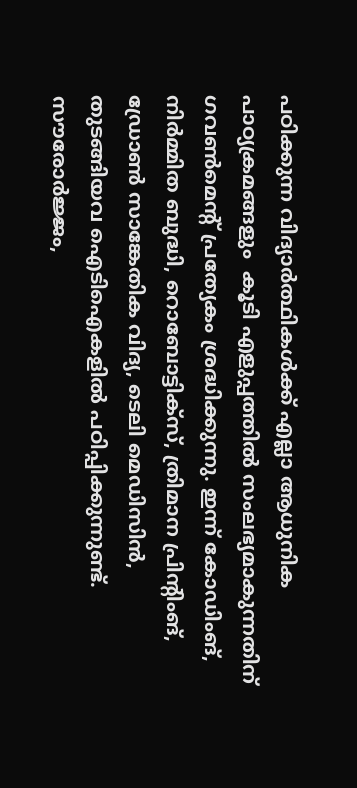പഠിക്കുന്ന വിദ്യാര്‍ത്ഥികള്‍ക്ക് എല്ലാ ആധുനിക പാഠ്യക്രമങ്ങളും  കൂടി എളുപ്പത്തില്‍ സംലഭ്യമാകുന്നതിന് ഗവണ്‍മെന്റ് പ്രത്യേകം ശ്രദ്ധിക്കുന്നു. ഇന്ന് കോഡിംങ്, നിര്‍മ്മിത ബുദ്ധി, റൊബോട്ടിക്‌സ്, ത്രിമാന പ്രിന്റിംങ്, ഡ്രോണ്‍ സാങ്കേതിക വിദ്യ, ടെലി മെഡിസിന്‍,  തുടങ്ങിയവ ഐടിഐകളില്‍ പഠിപ്പിക്കുന്നുണ്ട്. സൗരോര്‍ജ്ജം,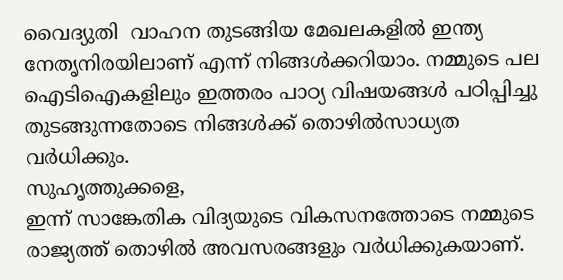വൈദ്യുതി  വാഹന തുടങ്ങിയ മേഖലകളില്‍ ഇന്ത്യ നേതൃനിരയിലാണ് എന്ന് നിങ്ങള്‍ക്കറിയാം. നമ്മുടെ പല ഐടിഐകളിലും ഇത്തരം പാഠ്യ വിഷയങ്ങള്‍ പഠിപ്പിച്ചു തുടങ്ങുന്നതോടെ നിങ്ങള്‍ക്ക് തൊഴില്‍സാധ്യത വര്‍ധിക്കും.
സുഹൃത്തുക്കളെ,
ഇന്ന് സാങ്കേതിക വിദ്യയുടെ വികസനത്തോടെ നമ്മുടെ രാജ്യത്ത് തൊഴില്‍ അവസരങ്ങളും വര്‍ധിക്കുകയാണ്.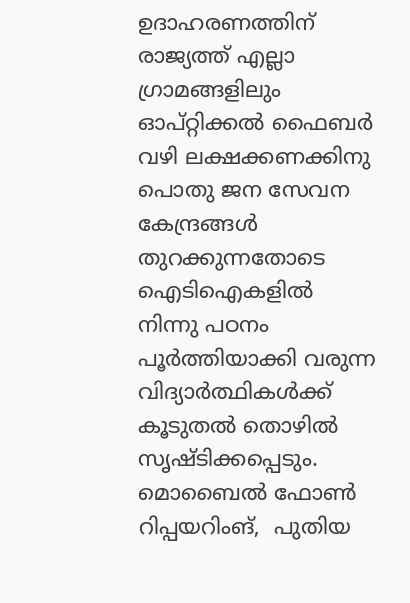ഉദാഹരണത്തിന്  രാജ്യത്ത് എല്ലാ ഗ്രാമങ്ങളിലും ഓപ്റ്റിക്കല്‍ ഫൈബര്‍ വഴി ലക്ഷക്കണക്കിനു  പൊതു ജന സേവന കേന്ദ്രങ്ങള്‍ തുറക്കുന്നതോടെ  ഐടിഐകളില്‍ നിന്നു പഠനം പൂര്‍ത്തിയാക്കി വരുന്ന വിദ്യാര്‍ത്ഥികള്‍ക്ക് കൂടുതല്‍ തൊഴില്‍ സൃഷ്ടിക്കപ്പെടും. മൊബൈല്‍ ഫോണ്‍ റിപ്പയറിംങ്,  പുതിയ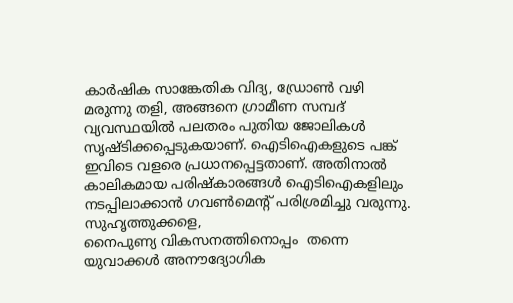കാര്‍ഷിക സാങ്കേതിക വിദ്യ, ഡ്രോണ്‍ വഴി മരുന്നു തളി, അങ്ങനെ ഗ്രാമീണ സമ്പദ് വ്യവസ്ഥയില്‍ പലതരം പുതിയ ജോലികള്‍ സൃഷ്ടിക്കപ്പെടുകയാണ്. ഐടിഐകളുടെ പങ്ക് ഇവിടെ വളരെ പ്രധാനപ്പെട്ടതാണ്. അതിനാല്‍ കാലികമായ പരിഷ്‌കാരങ്ങള്‍ ഐടിഐകളിലും നടപ്പിലാക്കാന്‍ ഗവണ്‍മെന്റ് പരിശ്രമിച്ചു വരുന്നു.
സുഹൃത്തുക്കളെ,
നൈപുണ്യ വികസനത്തിനൊപ്പം  തന്നെ യുവാക്കള്‍ അനൗദ്യോഗിക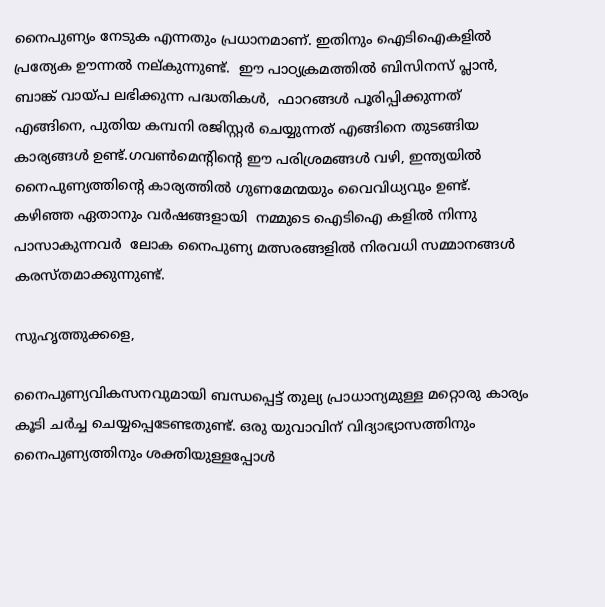നൈപുണ്യം നേടുക എന്നതും പ്രധാനമാണ്. ഇതിനും ഐടിഐകളില്‍ പ്രത്യേക ഊന്നല്‍ നല്കുന്നുണ്ട്.  ഈ പാഠ്യക്രമത്തില്‍ ബിസിനസ് പ്ലാന്‍, ബാങ്ക് വായ്പ ലഭിക്കുന്ന പദ്ധതികള്‍,  ഫാറങ്ങള്‍ പൂരിപ്പിക്കുന്നത് എങ്ങിനെ, പുതിയ കമ്പനി രജിസ്റ്റര്‍ ചെയ്യുന്നത് എങ്ങിനെ തുടങ്ങിയ കാര്യങ്ങള്‍ ഉണ്ട്.ഗവണ്‍മെന്റിന്റെ ഈ പരിശ്രമങ്ങള്‍ വഴി, ഇന്ത്യയില്‍ നൈപുണ്യത്തിന്റെ കാര്യത്തില്‍ ഗുണമേന്മയും വൈവിധ്യവും ഉണ്ട്. കഴിഞ്ഞ ഏതാനും വര്‍ഷങ്ങളായി  നമ്മുടെ ഐടിഐ കളില്‍ നിന്നു പാസാകുന്നവര്‍  ലോക നൈപുണ്യ മത്സരങ്ങളില്‍ നിരവധി സമ്മാനങ്ങള്‍ കരസ്തമാക്കുന്നുണ്ട്.

സുഹൃത്തുക്കളെ,

നൈപുണ്യവികസനവുമായി ബന്ധപ്പെട്ട് തുല്യ പ്രാധാന്യമുള്ള മറ്റൊരു കാര്യം കൂടി ചര്‍ച്ച ചെയ്യപ്പെടേണ്ടതുണ്ട്. ഒരു യുവാവിന് വിദ്യാഭ്യാസത്തിനും നൈപുണ്യത്തിനും ശക്തിയുള്ളപ്പോള്‍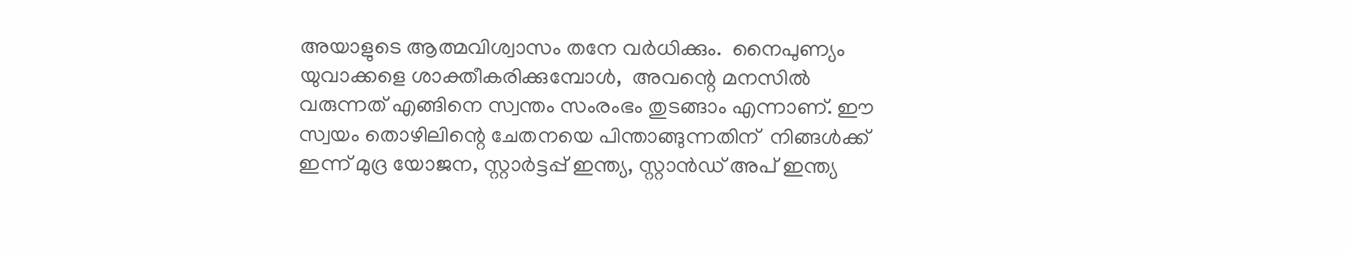അയാളുടെ ആത്മവിശ്വാസം തനേ വര്‍ധിക്കും.  നൈപുണ്യം യുവാക്കളെ ശാക്തീകരിക്കുമ്പോള്‍,  അവന്റെ മനസില്‍ വരുന്നത് എങ്ങിനെ സ്വന്തം സംരംഭം തുടങ്ങാം എന്നാണ്. ഈ സ്വയം തൊഴിലിന്റെ ചേതനയെ പിന്താങ്ങുന്നതിന്  നിങ്ങള്‍ക്ക് ഇന്ന് മുദ്ര യോജന, സ്റ്റാര്‍ട്ടപ്പ് ഇന്ത്യ, സ്റ്റാന്‍ഡ് അപ് ഇന്ത്യ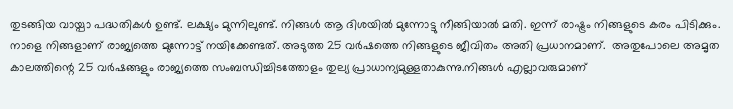തുടങ്ങിയ വായ്പാ പദ്ധതികള്‍ ഉണ്ട്. ലക്ഷ്യം മുന്നിലുണ്ട്. നിങ്ങള്‍ ആ ദിശയില്‍ മുന്നോട്ടു നീങ്ങിയാല്‍ മതി. ഇന്ന് രാഷ്ട്രം നിങ്ങളുടെ കരം പിടിക്കും. നാളെ നിങ്ങളാണ് രാജ്യത്തെ മുന്നോട്ട് നയിക്കേണ്ടത്. അടുത്ത 25 വര്‍ഷത്തെ നിങ്ങളുടെ ജീവിതം അതി പ്രധാനമാണ്.  അതുപോലെ അമൃത കാലത്തിന്റെ 25 വര്‍ഷങ്ങളും രാജ്യത്തെ സംബന്ധിച്ചിടത്തോളം തുല്യ പ്രാധാന്യമുള്ളതാകുന്നു.നിങ്ങള്‍ എല്ലാവരുമാണ്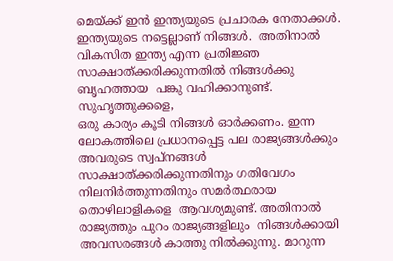മെയ്ക്ക് ഇന്‍ ഇന്ത്യയുടെ പ്രചാരക നേതാക്കള്‍.  ഇന്ത്യയുടെ നട്ടെല്ലാണ് നിങ്ങള്‍.  അതിനാല്‍ വികസിത ഇന്ത്യ എന്ന പ്രതിജ്ഞ സാക്ഷാത്ക്കരിക്കുന്നതില്‍ നിങ്ങള്‍ക്കു ബൃഹത്തായ  പങ്കു വഹിക്കാനുണ്ട്.
സുഹൃത്തുക്കളെ,
ഒരു കാര്യം കൂടി നിങ്ങള്‍ ഓര്‍ക്കണം. ഇന്ന ലോകത്തിലെ പ്രധാനപ്പെട്ട പല രാജ്യങ്ങള്‍ക്കും അവരുടെ സ്വപ്‌നങ്ങള്‍ സാക്ഷാത്ക്കരിക്കുന്നതിനും ഗതിവേഗം നിലനിര്‍ത്തുന്നതിനും സമര്‍ത്ഥരായ തൊഴിലാളികളെ  ആവശ്യമുണ്ട്. അതിനാല്‍ രാജ്യത്തും പുറം രാജ്യങ്ങളിലും  നിങ്ങള്‍ക്കായി അവസരങ്ങള്‍ കാത്തു നില്‍ക്കുന്നു. മാറുന്ന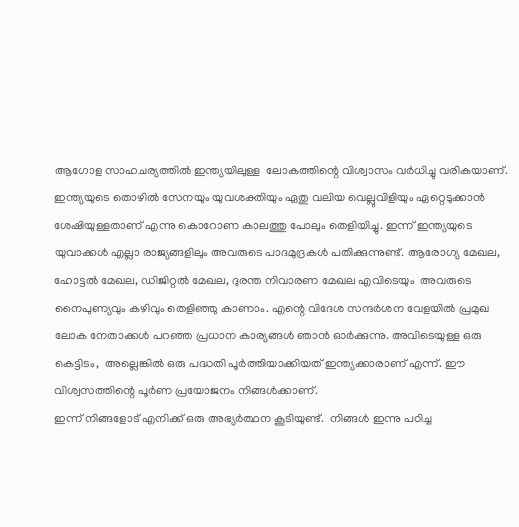ആഗോള സാഹചര്യത്തില്‍ ഇന്ത്യയിലുള്ള  ലോകത്തിന്റെ വിശ്വാസം വര്‍ധിച്ചു വരികയാണ്.  ഇന്ത്യയുടെ തൊഴില്‍ സേനയും യുവശക്തിയും ഏതു വലിയ വെല്ലുവിളിയും ഏറ്റെടുക്കാന്‍ ശേഷിയുള്ളതാണ് എന്നു കൊറോണ കാലത്തു പോലും തെളിയിച്ചു. ഇന്ന് ഇന്ത്യയുടെ യുവാക്കള്‍ എല്ലാ രാജ്യങ്ങളിലും അവരുടെ പാദമുദ്രകള്‍ പതിക്കുന്നുണ്ട്. ആരോഗ്യ മേഖല, ഹോട്ടല്‍ മേഖല, ഡിജിറ്റല്‍ മേഖല, ദുരന്ത നിവാരണ മേഖല എവിടെയും  അവരുടെ നൈപുണ്യവും കഴിവും തെളിഞ്ഞു കാണാം. എന്റെ വിദേശ സന്ദര്‍ശന വേളയില്‍ പ്രമുഖ ലോക നേതാക്കള്‍ പറഞ്ഞ പ്രധാന കാര്യങ്ങള്‍ ഞാന്‍ ഓര്‍ക്കുന്നു. അവിടെയുള്ള ഒരു കെട്ടിടം,  അല്ലെങ്കില്‍ ഒരു പദ്ധതി പൂര്‍ത്തിയാക്കിയത് ഇന്ത്യക്കാരാണ് എന്ന്. ഈ വിശ്വസത്തിന്റെ പൂര്‍ണ പ്രയോജനം നിങ്ങള്‍ക്കാണ്.
ഇന്ന് നിങ്ങളോട് എനിക്ക് ഒരു അഭ്യര്‍ത്ഥന കൂടിയുണ്ട്.  നിങ്ങള്‍ ഇന്നു പഠിച്ച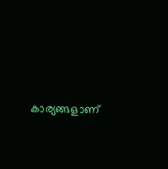കാര്യങ്ങളാണ്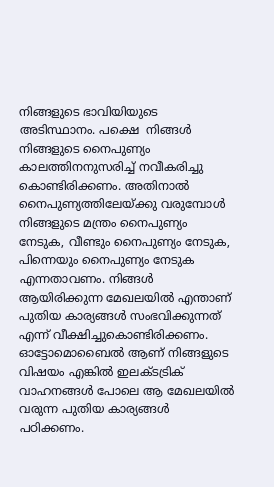നിങ്ങളുടെ ഭാവിയിയുടെ അടിസ്ഥാനം. പക്ഷെ  നിങ്ങള്‍ നിങ്ങളുടെ നൈപുണ്യം കാലത്തിനനുസരിച്ച് നവീകരിച്ചു കൊണ്ടിരിക്കണം. അതിനാല്‍ നൈപുണ്യത്തിലേയ്ക്കു വരുമ്പോള്‍ നിങ്ങളുടെ മന്ത്രം നൈപുണ്യം നേടുക, വീണ്ടും നൈപുണ്യം നേടുക, പിന്നെയും നൈപുണ്യം നേടുക എന്നതാവണം. നിങ്ങള്‍ ആയിരിക്കുന്ന മേഖലയില്‍ എന്താണ് പുതിയ കാര്യങ്ങള്‍ സംഭവിക്കുന്നത് എന്ന് വീക്ഷിച്ചുകൊണ്ടിരിക്കണം. ഓട്ടോമൊബൈല്‍ ആണ് നിങ്ങളുടെ വിഷയം എങ്കില്‍ ഇലക്ടട്രിക് വാഹനങ്ങള്‍ പോലെ ആ മേഖലയില്‍ വരുന്ന പുതിയ കാര്യങ്ങള്‍ പഠിക്കണം.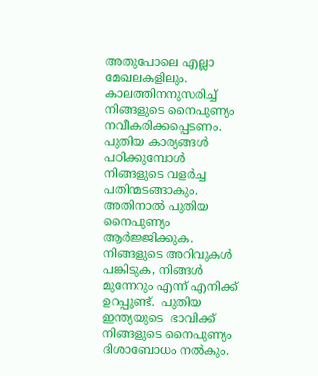അതുപോലെ എല്ലാ മേഖലകളിലും. കാലത്തിനനുസരിച്ച് നിങ്ങളുടെ നൈപുണ്യം നവീകരിക്കപ്പെടണം. പുതിയ കാര്യങ്ങള്‍ പഠിക്കുമ്പോള്‍ നിങ്ങളുടെ വളര്‍ച്ച പതിന്മടങ്ങാകും. അതിനാല്‍ പുതിയ നൈപുണ്യം ആര്‍ജ്ജിക്കുക. നിങ്ങളുടെ അറിവുകള്‍ പങ്കിടുക, നിങ്ങള്‍ മുന്നേറും എന്ന് എനിക്ക് ഉറപ്പുണ്ട്.  പുതിയ ഇന്ത്യയുടെ  ഭാവിക്ക്   നിങ്ങളുടെ നൈപുണ്യം ദിശാബോധം നല്‍കും.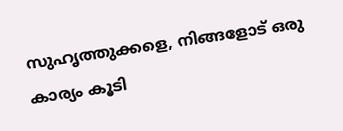സുഹൃത്തുക്കളെ, നിങ്ങളോട് ഒരു കാര്യം കൂടി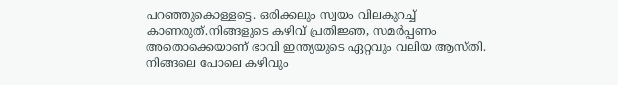പറഞ്ഞുകൊള്ളട്ടെ. ഒരിക്കലും സ്വയം വിലകുറച്ച് കാണരുത്.നിങ്ങളുടെ കഴിവ് പ്രതിജ്ഞ, സമര്‍പ്പണം അതൊക്കെയാണ് ഭാവി ഇന്ത്യയുടെ ഏറ്റവും വലിയ ആസ്തി. നിങ്ങലെ പോലെ കഴിവും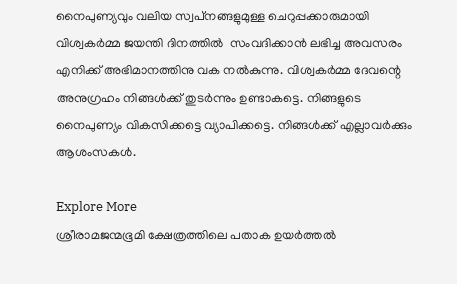നൈപുണ്യവും വലിയ സ്വപ്‌നങ്ങളുമുള്ള ചെറുപ്പക്കാരുമായി വിശ്വകര്‍മ്മ ജയന്തി ദിനത്തില്‍  സംവദിക്കാന്‍ ലഭിച്ച അവസരം എനിക്ക് അഭിമാനത്തിനു വക നല്‍കുന്നു. വിശ്വകര്‍മ്മ ദേവന്റെ അനുഗ്രഹം നിങ്ങള്‍ക്ക് തുടര്‍ന്നും ഉണ്ടാകട്ടെ. നിങ്ങളുടെ നൈപുണ്യം വികസിക്കട്ടെ വ്യാപിക്കട്ടെ. നിങ്ങള്‍ക്ക് എല്ലാവര്‍ക്കും ആശംസകള്‍.

Explore More
ശ്രീരാമജന്മഭൂമി ക്ഷേത്രത്തിലെ പതാക ഉയർത്തൽ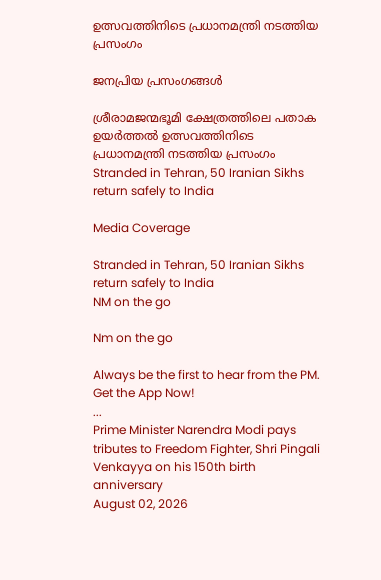ഉത്സവത്തിനിടെ പ്രധാനമന്ത്രി നടത്തിയ പ്രസംഗം

ജനപ്രിയ പ്രസംഗങ്ങൾ

ശ്രീരാമജന്മഭൂമി ക്ഷേത്രത്തിലെ പതാക ഉയർത്തൽ ഉത്സവത്തിനിടെ പ്രധാനമന്ത്രി നടത്തിയ പ്രസംഗം
Stranded in Tehran, 50 Iranian Sikhs return safely to India

Media Coverage

Stranded in Tehran, 50 Iranian Sikhs return safely to India
NM on the go

Nm on the go

Always be the first to hear from the PM. Get the App Now!
...
Prime Minister Narendra Modi pays tributes to Freedom Fighter, Shri Pingali Venkayya on his 150th birth anniversary
August 02, 2026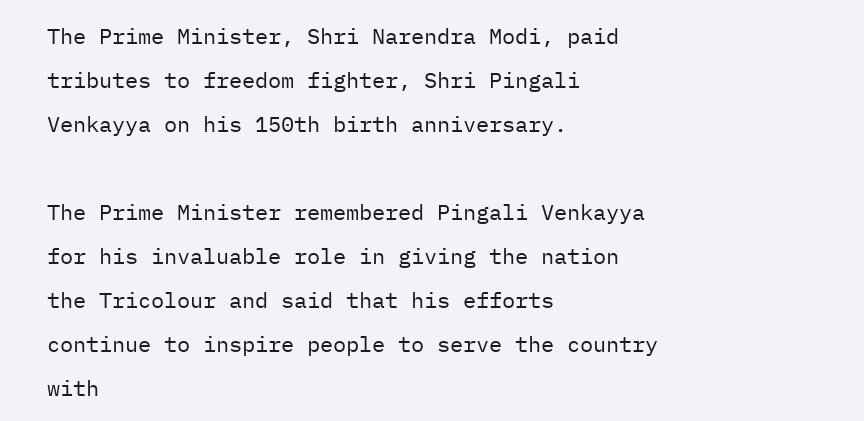The Prime Minister, Shri Narendra Modi, paid tributes to freedom fighter, Shri Pingali Venkayya on his 150th birth anniversary.

The Prime Minister remembered Pingali Venkayya for his invaluable role in giving the nation the Tricolour and said that his efforts continue to inspire people to serve the country with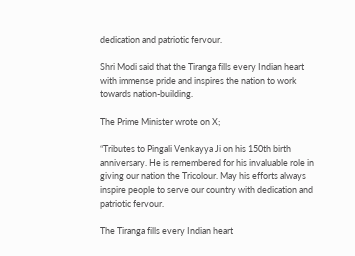dedication and patriotic fervour.

Shri Modi said that the Tiranga fills every Indian heart with immense pride and inspires the nation to work towards nation-building.

The Prime Minister wrote on X;

“Tributes to Pingali Venkayya Ji on his 150th birth anniversary. He is remembered for his invaluable role in giving our nation the Tricolour. May his efforts always inspire people to serve our country with dedication and patriotic fervour.

The Tiranga fills every Indian heart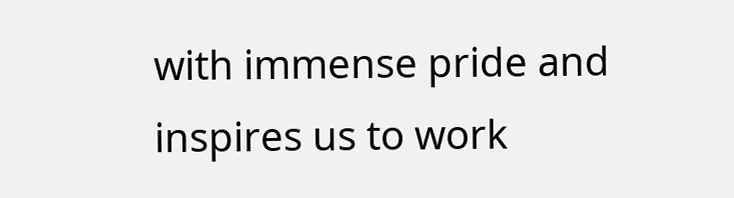with immense pride and inspires us to work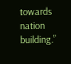towards nation building.”